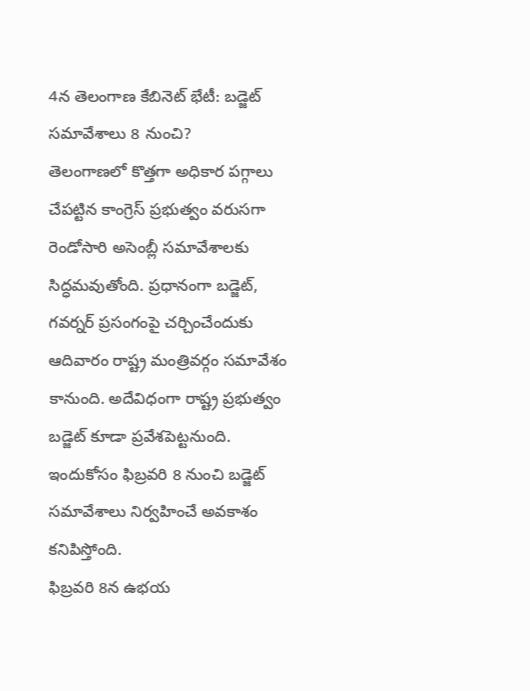4న తెలంగాణ కేబినెట్ భేటీ: బడ్జెట్ సమావేశాలు 8 నుంచి?
తెలంగాణలో కొత్తగా అధికార పగ్గాలు చేపట్టిన కాంగ్రెస్ ప్రభుత్వం వరుసగా రెండోసారి అసెంబ్లీ సమావేశాలకు సిద్ధమవుతోంది. ప్రధానంగా బడ్జెట్, గవర్నర్ ప్రసంగంపై చర్చించేందుకు ఆదివారం రాష్ట్ర మంత్రివర్గం సమావేశం కానుంది. అదేవిధంగా రాష్ట్ర ప్రభుత్వం బడ్జెట్ కూడా ప్రవేశపెట్టనుంది. ఇందుకోసం ఫిబ్రవరి 8 నుంచి బడ్జెట్ సమావేశాలు నిర్వహించే అవకాశం కనిపిస్తోంది.
ఫిబ్రవరి 8న ఉభయ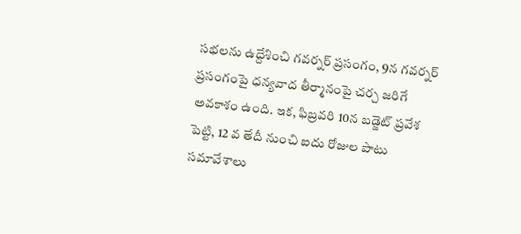సభలను ఉద్దేశించి గవర్నర్ ప్రసంగం, 9న గవర్నర్ ప్రసంగంపై ధన్యవాద తీర్మానంపై చర్చ జరిగే అవకాశం ఉంది. ఇక, ఫిబ్రవరి 10న బడ్జెట్ ప్రవేశ పెట్టి, 12 వ తేదీ నుంచి ఐదు రోజుల పాటు సమావేశాలు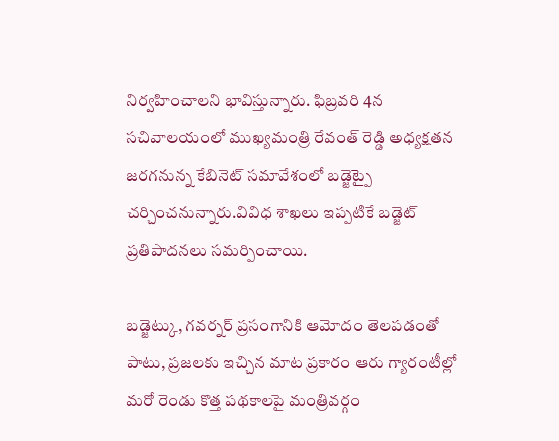నిర్వహించాలని భావిస్తున్నారు. ఫిబ్రవరి 4న సచివాలయంలో ముఖ్యమంత్రి రేవంత్ రెడ్డి అధ్యక్షతన జరగనున్న కేబినెట్ సమావేశంలో బడ్జెట్పై చర్చించనున్నారు.వివిధ శాఖలు ఇప్పటికే బడ్జెట్ ప్రతిపాదనలు సమర్పించాయి.

బడ్జెట్కు, గవర్నర్ ప్రసంగానికి ఆమోదం తెలపడంతో పాటు, ప్రజలకు ఇచ్చిన మాట ప్రకారం ఆరు గ్యారంటీల్లో మరో రెండు కొత్త పథకాలపై మంత్రివర్గం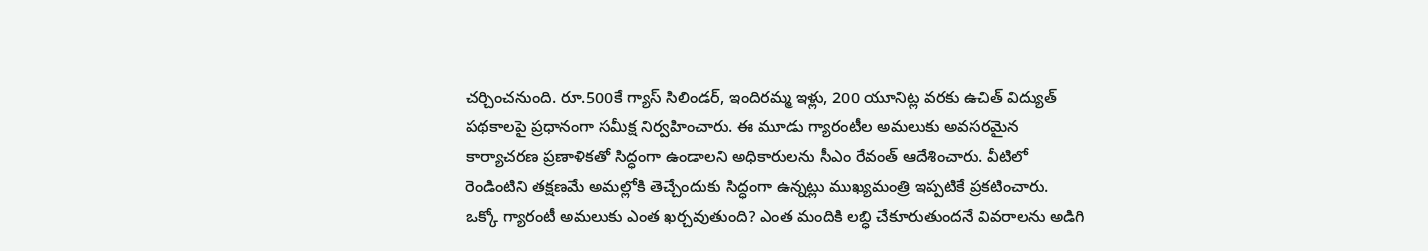చర్చించనుంది. రూ.500కే గ్యాస్ సిలిండర్, ఇందిరమ్మ ఇళ్లు, 200 యూనిట్ల వరకు ఉచిత్ విద్యుత్ పథకాలపై ప్రధానంగా సమీక్ష నిర్వహించారు. ఈ మూడు గ్యారంటీల అమలుకు అవసరమైన కార్యాచరణ ప్రణాళికతో సిద్ధంగా ఉండాలని అధికారులను సీఎం రేవంత్ ఆదేశించారు. వీటిలో రెండింటిని తక్షణమే అమల్లోకి తెచ్చేందుకు సిద్ధంగా ఉన్నట్లు ముఖ్యమంత్రి ఇప్పటికే ప్రకటించారు.
ఒక్కో గ్యారంటీ అమలుకు ఎంత ఖర్చవుతుంది? ఎంత మందికి లబ్ధి చేకూరుతుందనే వివరాలను అడిగి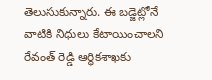తెలుసుకున్నారు. ఈ బడ్జెట్లోనే వాటికి నిధులు కేటాయించాలని రేవంత్ రెడ్డి ఆర్థికశాఖకు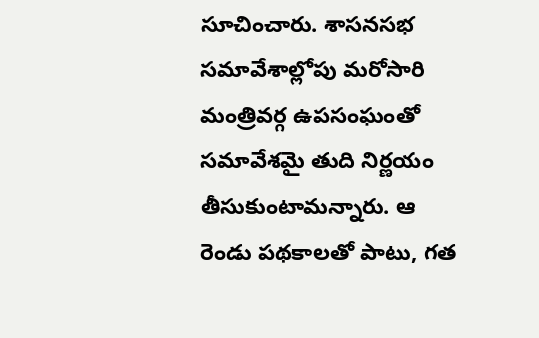సూచించారు. శాసనసభ సమావేశాల్లోపు మరోసారి మంత్రివర్గ ఉపసంఘంతో సమావేశమై తుది నిర్ణయం తీసుకుంటామన్నారు. ఆ రెండు పథకాలతో పాటు, గత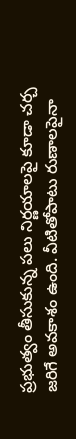ప్రభుత్వం తీసుకున్న పలు నిర్ణయాలపై కూడా చర్చ జరిగే అవకాశం ఉంది. వీటితోపాటు రుణాలపైనా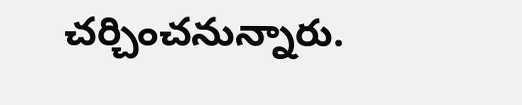చర్చించనున్నారు.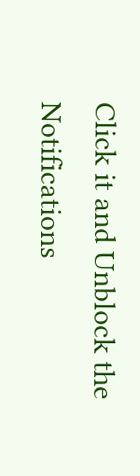Click it and Unblock the Notifications